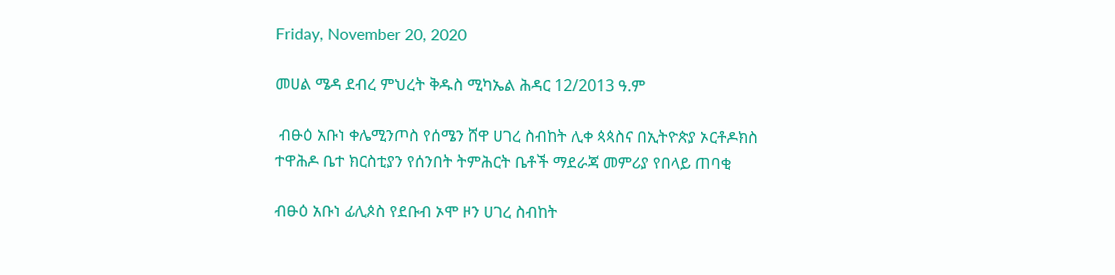Friday, November 20, 2020

መሀል ሜዳ ደብረ ምህረት ቅዱስ ሚካኤል ሕዳር 12/2013 ዓ.ም

 ብፁዕ አቡነ ቀሌሚንጦስ የሰሜን ሸዋ ሀገረ ስብከት ሊቀ ጳጳስና በኢትዮጵያ ኦርቶዶክስ ተዋሕዶ ቤተ ክርስቲያን የሰንበት ትምሕርት ቤቶች ማደራጃ መምሪያ የበላይ ጠባቂ

ብፁዕ አቡነ ፊሊጶስ የደቡብ ኦሞ ዞን ሀገረ ስብከት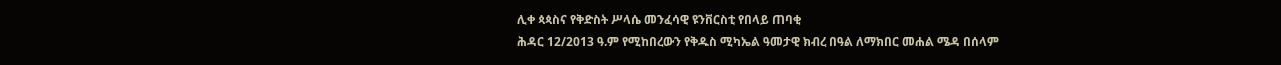ሊቀ ጳጳስና የቅድስት ሥላሴ መንፈሳዊ ዩንቨርስቲ የበላይ ጠባቂ
ሕዳር 12/2013 ዓ.ም የሚከበረውን የቅዱስ ሚካኤል ዓመታዊ ክብረ በዓል ለማክበር መሐል ሜዳ በሰላም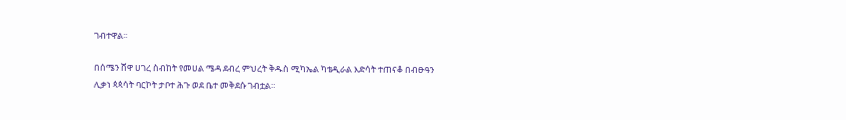ገብተዋል፡፡

በሰሜን ሸዋ ሀገረ ስብከት የመሀል ሜዳ ደብረ ምህረት ቅዱስ ሚካኤል ካቴዲራል እድሳት ተጠናቆ በብፁዓን ሊቃነ ጳጳሳት ባርኮት ታቦተ ሕጉ ወደ ቤተ መቅደሱ ገብቷል።